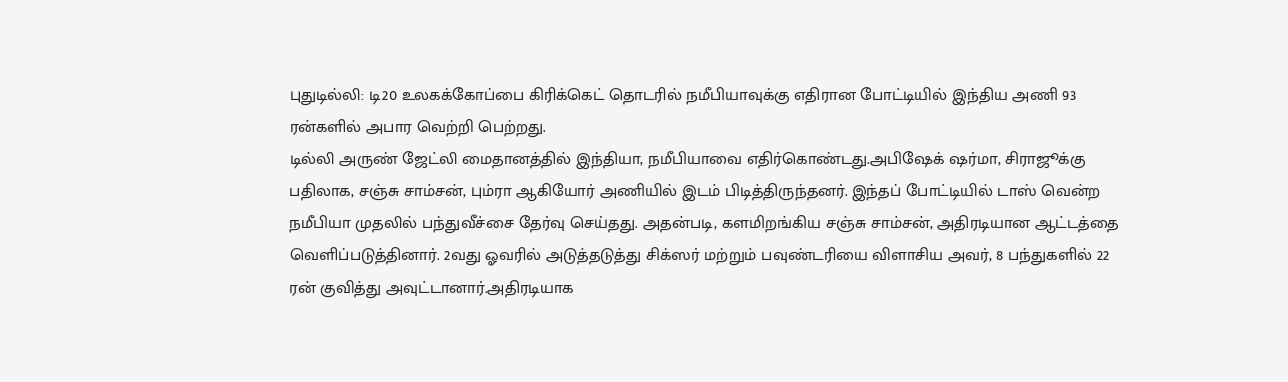புதுடில்லி: டி20 உலகக்கோப்பை கிரிக்கெட் தொடரில் நமீபியாவுக்கு எதிரான போட்டியில் இந்திய அணி 93 ரன்களில் அபார வெற்றி பெற்றது.
டில்லி அருண் ஜேட்லி மைதானத்தில் இந்தியா, நமீபியாவை எதிர்கொண்டது.அபிஷேக் ஷர்மா, சிராஜூக்கு பதிலாக, சஞ்சு சாம்சன், பும்ரா ஆகியோர் அணியில் இடம் பிடித்திருந்தனர். இந்தப் போட்டியில் டாஸ் வென்ற நமீபியா முதலில் பந்துவீச்சை தேர்வு செய்தது. அதன்படி, களமிறங்கிய சஞ்சு சாம்சன், அதிரடியான ஆட்டத்தை வெளிப்படுத்தினார். 2வது ஓவரில் அடுத்தடுத்து சிக்ஸர் மற்றும் பவுண்டரியை விளாசிய அவர், 8 பந்துகளில் 22 ரன் குவித்து அவுட்டானார்.அதிரடியாக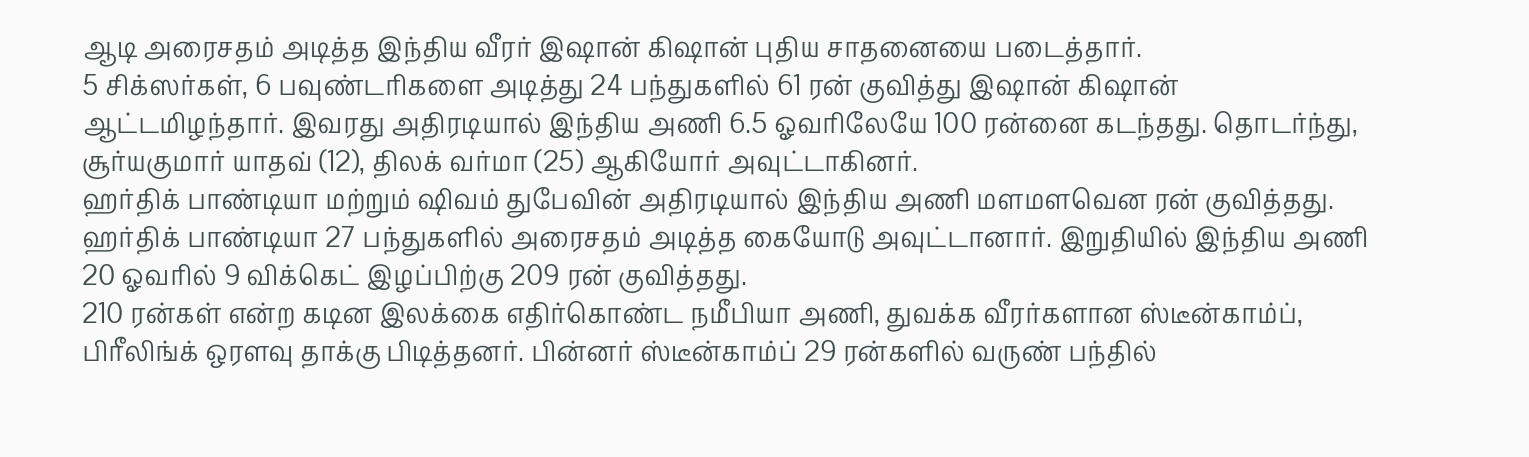ஆடி அரைசதம் அடித்த இந்திய வீரர் இஷான் கிஷான் புதிய சாதனையை படைத்தார்.
5 சிக்ஸர்கள், 6 பவுண்டரிகளை அடித்து 24 பந்துகளில் 61 ரன் குவித்து இஷான் கிஷான் ஆட்டமிழந்தார். இவரது அதிரடியால் இந்திய அணி 6.5 ஓவரிலேயே 100 ரன்னை கடந்தது. தொடர்ந்து, சூர்யகுமார் யாதவ் (12), திலக் வர்மா (25) ஆகியோர் அவுட்டாகினர்.
ஹர்திக் பாண்டியா மற்றும் ஷிவம் துபேவின் அதிரடியால் இந்திய அணி மளமளவென ரன் குவித்தது. ஹர்திக் பாண்டியா 27 பந்துகளில் அரைசதம் அடித்த கையோடு அவுட்டானார். இறுதியில் இந்திய அணி 20 ஓவரில் 9 விக்கெட் இழப்பிற்கு 209 ரன் குவித்தது.
210 ரன்கள் என்ற கடின இலக்கை எதிர்கொண்ட நமீபியா அணி, துவக்க வீரர்களான ஸ்டீன்காம்ப், பிரீலிங்க் ஒரளவு தாக்கு பிடித்தனர். பின்னர் ஸ்டீன்காம்ப் 29 ரன்களில் வருண் பந்தில்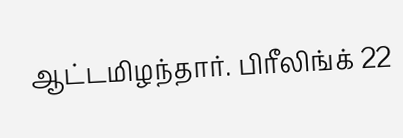ஆட்டமிழந்தார். பிரீலிங்க் 22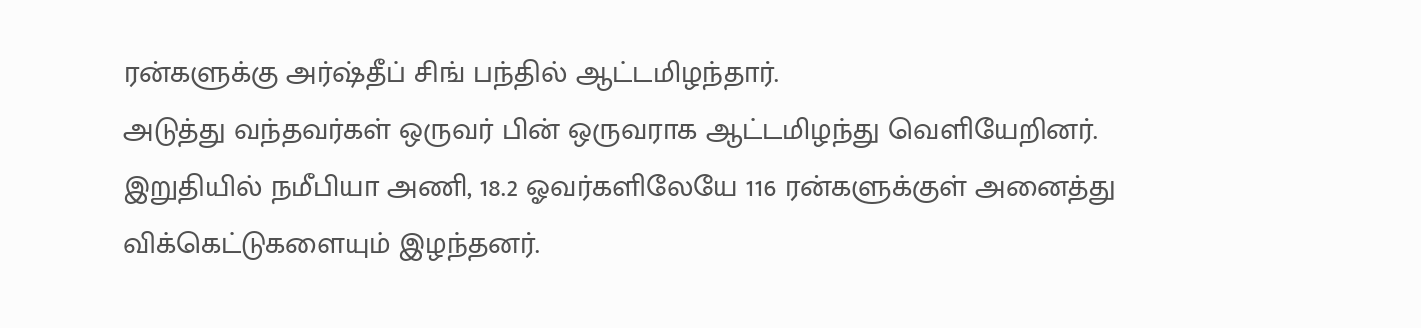ரன்களுக்கு அர்ஷ்தீப் சிங் பந்தில் ஆட்டமிழந்தார்.
அடுத்து வந்தவர்கள் ஒருவர் பின் ஒருவராக ஆட்டமிழந்து வெளியேறினர்.
இறுதியில் நமீபியா அணி, 18.2 ஓவர்களிலேயே 116 ரன்களுக்குள் அனைத்து விக்கெட்டுகளையும் இழந்தனர்.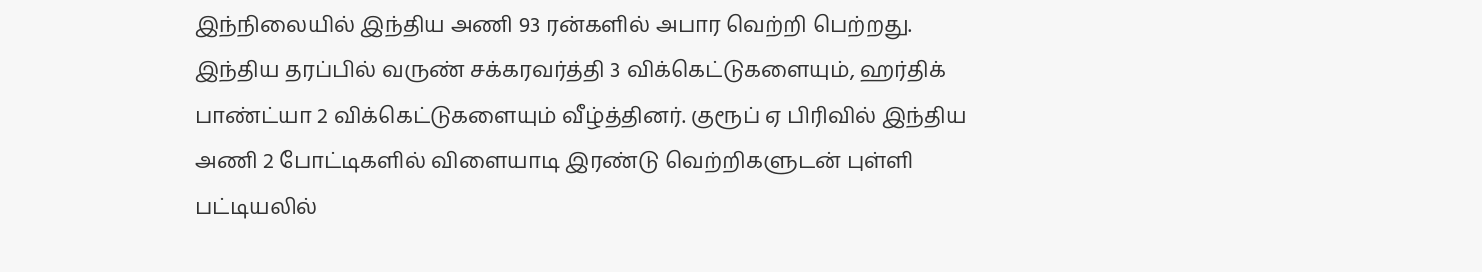இந்நிலையில் இந்திய அணி 93 ரன்களில் அபார வெற்றி பெற்றது.
இந்திய தரப்பில் வருண் சக்கரவர்த்தி 3 விக்கெட்டுகளையும், ஹர்திக் பாண்ட்யா 2 விக்கெட்டுகளையும் வீழ்த்தினர். குரூப் ஏ பிரிவில் இந்திய அணி 2 போட்டிகளில் விளையாடி இரண்டு வெற்றிகளுடன் புள்ளி பட்டியலில்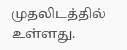முதலிடத்தில் உள்ளது.